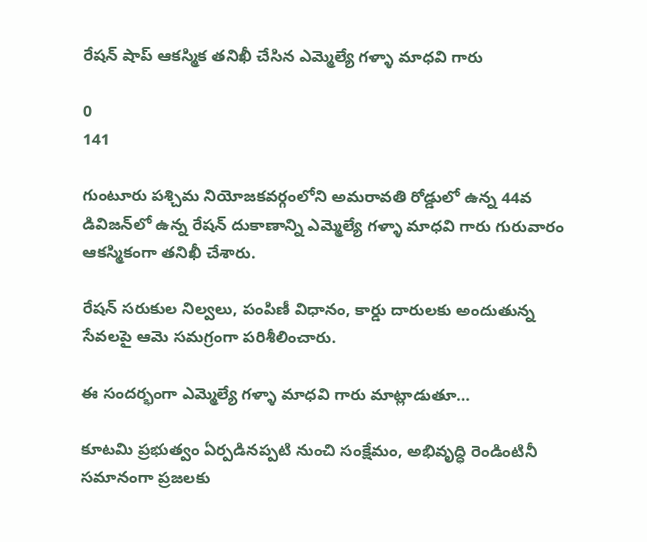రేషన్ షాప్ ఆకస్మిక తనిఖీ చేసిన ఎమ్మెల్యే గళ్ళా మాధవి గారు

0
141

గుంటూరు పశ్చిమ నియోజకవర్గంలోని అమరావతి రోడ్డులో ఉన్న 44వ డివిజన్‌లో ఉన్న రేషన్ దుకాణాన్ని ఎమ్మెల్యే గళ్ళా మాధవి గారు గురువారం ఆకస్మికంగా తనిఖీ చేశారు.

రేషన్ సరుకుల నిల్వలు, పంపిణీ విధానం, కార్డు దారులకు అందుతున్న సేవలపై ఆమె సమగ్రంగా పరిశీలించారు.

ఈ సందర్భంగా ఎమ్మెల్యే గళ్ళా మాధవి గారు మాట్లాడుతూ…

కూటమి ప్రభుత్వం ఏర్పడినప్పటి నుంచి సంక్షేమం, అభివృద్ధి రెండింటినీ సమానంగా ప్రజలకు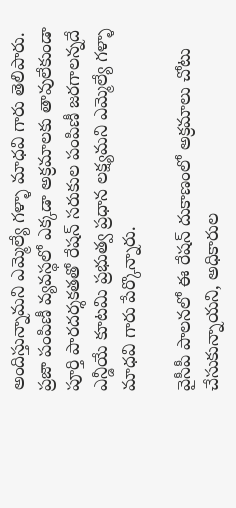అందిస్తున్నామని ఎమ్మెల్యే గళ్ళా మాధవి గారు తెలిపారు. ప్రజా పంపిణీ వ్యవస్థలో ఎక్కడా అక్రమాలకు తావులేకుండా పూర్తి పారదర్శకతతో రేషన్ సరుకుల పంపిణీ జరగాలన్నదే ఎన్డీయే కూటమి ప్రభుత్వ ప్రధాన లక్ష్యమని ఎమ్మెల్యే గళ్ళా మాధవి గారు పేర్కొన్నారు.

వైసీపీ పాలనలో ఈ రేషన్ దుకాణంలో అక్రమాలు చోటు చేసుకున్నాయని, అధికారుల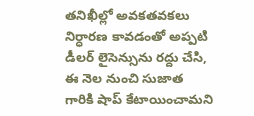తనిఖీల్లో అవకతవకలు నిర్ధారణ కావడంతో అప్పటి డీలర్ లైసెన్సును రద్దు చేసి, ఈ నెల నుంచి సుజాత గారికి షాప్ కేటాయించామని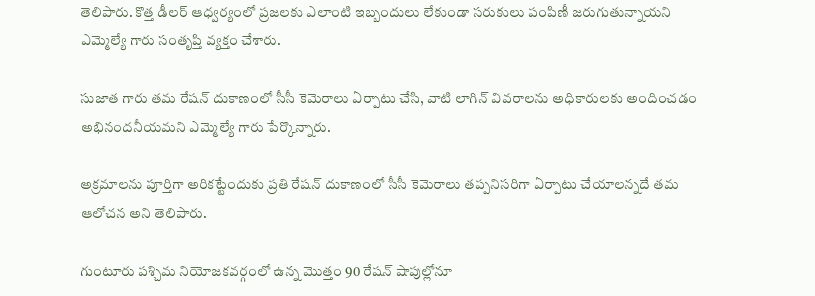తెలిపారు. కొత్త డీలర్ ఆధ్వర్యంలో ప్రజలకు ఎలాంటి ఇబ్బందులు లేకుండా సరుకులు పంపిణీ జరుగుతున్నాయని ఎమ్మెల్యే గారు సంతృప్తి వ్యక్తం చేశారు.

సుజాత గారు తమ రేషన్ దుకాణంలో సీసీ కెమెరాలు ఏర్పాటు చేసి, వాటి లాగిన్ వివరాలను అధికారులకు అందించడం అభినందనీయమని ఎమ్మెల్యే గారు పేర్కొన్నారు.

అక్రమాలను పూర్తిగా అరికట్టేందుకు ప్రతి రేషన్ దుకాణంలో సీసీ కెమెరాలు తప్పనిసరిగా ఏర్పాటు చేయాలన్నదే తమ ఆలోచన అని తెలిపారు.

గుంటూరు పశ్చిమ నియోజకవర్గంలో ఉన్న మొత్తం 90 రేషన్ షాపుల్లోనూ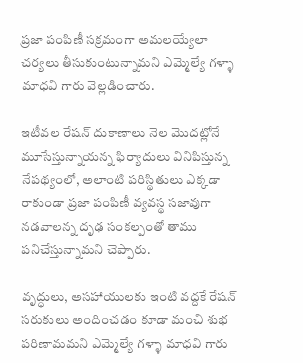ప్రజా పంపిణీ సక్రమంగా అమలయ్యేలా చర్యలు తీసుకుంటున్నామని ఎమ్మెల్యే గళ్ళా మాధవి గారు వెల్లడించారు.

ఇటీవల రేషన్ దుకాణాలు నెల మొదట్లోనే మూసేస్తున్నాయన్న ఫిర్యాదులు వినిపిస్తున్న నేపథ్యంలో, అలాంటి పరిస్థితులు ఎక్కడా రాకుండా ప్రజా పంపిణీ వ్యవస్థ సజావుగా నడవాలన్న దృఢ సంకల్పంతో తాము పనిచేస్తున్నామని చెప్పారు.

వృద్ధులు, అసహాయులకు ఇంటి వద్దకే రేషన్ సరుకులు అందించడం కూడా మంచి శుభ పరిణామమని ఎమ్మెల్యే గళ్ళా మాధవి గారు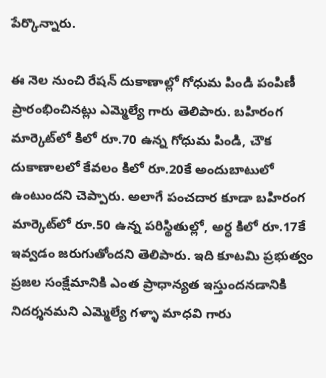పేర్కొన్నారు.

ఈ నెల నుంచి రేషన్ దుకాణాల్లో గోధుమ పిండి పంపిణీ ప్రారంభించినట్లు ఎమ్మెల్యే గారు తెలిపారు. బహిరంగ మార్కెట్‌లో కిలో రూ.70 ఉన్న గోధుమ పిండి, చౌక దుకాణాలలో కేవలం కిలో రూ.20కే అందుబాటులో ఉంటుందని చెప్పారు. అలాగే పంచదార కూడా బహిరంగ మార్కెట్‌లో రూ.50 ఉన్న పరిస్థితుల్లో, అర్ధ కిలో రూ.17కే ఇవ్వడం జరుగుతోందని తెలిపారు. ఇది కూటమి ప్రభుత్వం ప్రజల సంక్షేమానికి ఎంత ప్రాధాన్యత ఇస్తుందనడానికి నిదర్శనమని ఎమ్మెల్యే గళ్ళా మాధవి గారు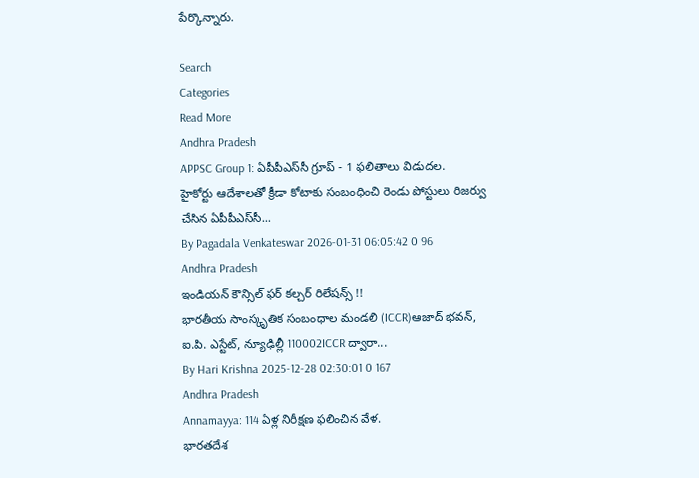పేర్కొన్నారు.

Search
Categories
Read More
Andhra Pradesh
APPSC Group 1: ఏపీపీఎస్‌సీ గ్రూప్ - 1 ఫలితాలు విడుదల.
హైకోర్టు ఆదేశాలతో క్రీడా కోటాకు సంబంధించి రెండు పోస్టులు రిజర్వు చేసిన ఏపీపీఎస్‌సీ...
By Pagadala Venkateswar 2026-01-31 06:05:42 0 96
Andhra Pradesh
ఇండియన్ కౌన్సిల్ ఫర్ కల్చర్ రిలేషన్స్ !!
భారతీయ సాంస్కృతిక సంబంధాల మండలి (ICCR)ఆజాద్ భవన్, ఐ.పి. ఎస్టేట్, న్యూఢిల్లీ 110002ICCR ద్వారా...
By Hari Krishna 2025-12-28 02:30:01 0 167
Andhra Pradesh
Annamayya: 114 ఏళ్ల నిరీక్షణ ఫలించిన వేళ.
భారతదేశ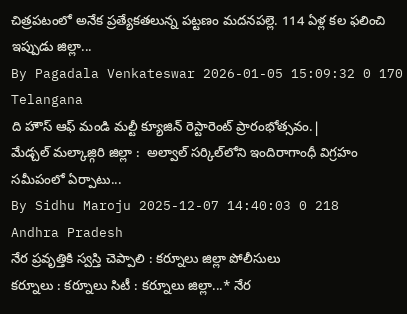చిత్రపటంలో అనేక ప్రత్యేకతలున్న పట్టణం మదనపల్లె. 114 ఏళ్ల కల ఫలించి ఇప్పుడు జిల్లా...
By Pagadala Venkateswar 2026-01-05 15:09:32 0 170
Telangana
ది హౌస్ ఆఫ్ మండి మల్టీ క్యూజిన్ రెస్టారెంట్ ప్రారంభోత్సవం.|
మేడ్చల్ మల్కాజ్గిరి జిల్లా :  అల్వాల్ సర్కిల్‌లోని ఇందిరాగాంధీ విగ్రహం సమీపంలో ఏర్పాటు...
By Sidhu Maroju 2025-12-07 14:40:03 0 218
Andhra Pradesh
నేర ప్రవృత్తికి స్వస్తి చెప్పాలి : కర్నూలు జిల్లా పోలీసులు
కర్నూలు : కర్నూలు సిటీ : కర్నూలు జిల్లా...* నేర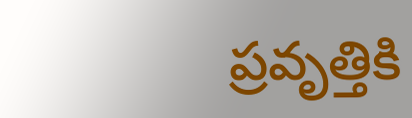ప్రవృత్తికి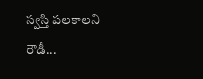స్వస్తి పలకాలని  రౌడీ...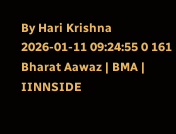By Hari Krishna 2026-01-11 09:24:55 0 161
Bharat Aawaz | BMA | IINNSIDE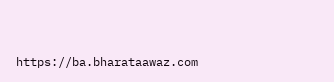https://ba.bharataawaz.com